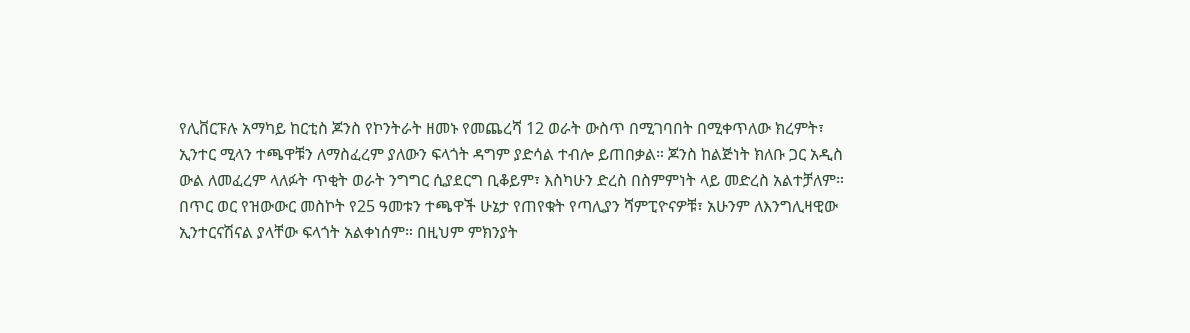የሊቨርፑሉ አማካይ ከርቲስ ጆንስ የኮንትራት ዘመኑ የመጨረሻ 12 ወራት ውስጥ በሚገባበት በሚቀጥለው ክረምት፣ ኢንተር ሚላን ተጫዋቹን ለማስፈረም ያለውን ፍላጎት ዳግም ያድሳል ተብሎ ይጠበቃል። ጆንስ ከልጅነት ክለቡ ጋር አዲስ ውል ለመፈረም ላለፉት ጥቂት ወራት ንግግር ሲያደርግ ቢቆይም፣ እስካሁን ድረስ በስምምነት ላይ መድረስ አልተቻለም።
በጥር ወር የዝውውር መስኮት የ25 ዓመቱን ተጫዋች ሁኔታ የጠየቁት የጣሊያን ሻምፒዮናዎቹ፣ አሁንም ለእንግሊዛዊው ኢንተርናሽናል ያላቸው ፍላጎት አልቀነሰም። በዚህም ምክንያት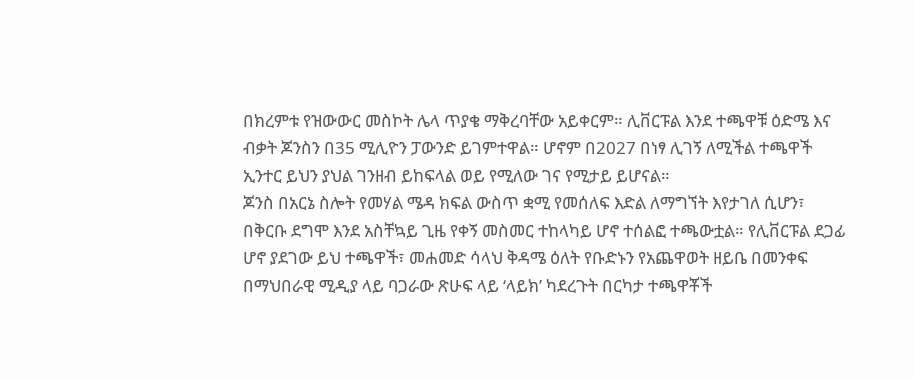በክረምቱ የዝውውር መስኮት ሌላ ጥያቄ ማቅረባቸው አይቀርም። ሊቨርፑል እንደ ተጫዋቹ ዕድሜ እና ብቃት ጆንስን በ35 ሚሊዮን ፓውንድ ይገምተዋል። ሆኖም በ2027 በነፃ ሊገኝ ለሚችል ተጫዋች ኢንተር ይህን ያህል ገንዘብ ይከፍላል ወይ የሚለው ገና የሚታይ ይሆናል።
ጆንስ በአርኔ ስሎት የመሃል ሜዳ ክፍል ውስጥ ቋሚ የመሰለፍ እድል ለማግኘት እየታገለ ሲሆን፣ በቅርቡ ደግሞ እንደ አስቸኳይ ጊዜ የቀኝ መስመር ተከላካይ ሆኖ ተሰልፎ ተጫውቷል። የሊቨርፑል ደጋፊ ሆኖ ያደገው ይህ ተጫዋች፣ መሐመድ ሳላህ ቅዳሜ ዕለት የቡድኑን የአጨዋወት ዘይቤ በመንቀፍ በማህበራዊ ሚዲያ ላይ ባጋራው ጽሁፍ ላይ ‘ላይክ’ ካደረጉት በርካታ ተጫዋቾች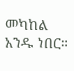መካከል አንዱ ነበር።